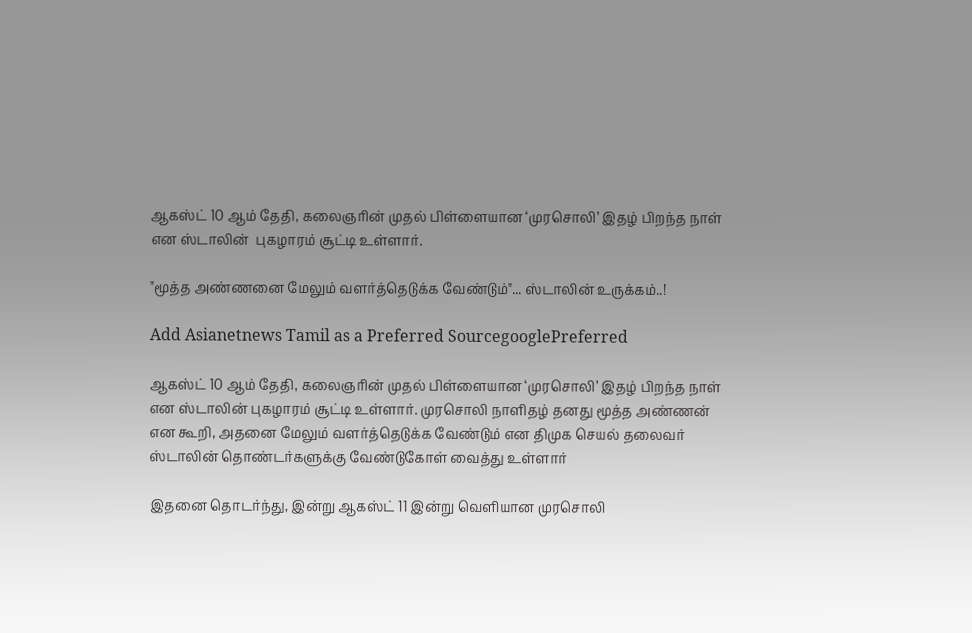ஆகஸ்ட் 10 ஆம் தேதி, கலைஞரின் முதல் பிள்ளையான ‘முரசொலி’ இதழ் பிறந்த நாள் என ஸ்டாலின்  புகழாரம் சூட்டி உள்ளார்.

"மூத்த அண்ணனை மேலும் வளர்த்தெடுக்க வேண்டும்"... ஸ்டாலின் உருக்கம்..!

Add Asianetnews Tamil as a Preferred SourcegooglePreferred

ஆகஸ்ட் 10 ஆம் தேதி, கலைஞரின் முதல் பிள்ளையான ‘முரசொலி’ இதழ் பிறந்த நாள் என ஸ்டாலின் புகழாரம் சூட்டி உள்ளார். முரசொலி நாளிதழ் தனது மூத்த அண்ணன் என கூறி, அதனை மேலும் வளர்த்தெடுக்க வேண்டும் என திமுக செயல் தலைவர் ஸ்டாலின் தொண்டர்களுக்கு வேண்டுகோள் வைத்து உள்ளார்

இதனை தொடர்ந்து, இன்று ஆகஸ்ட் 11 இன்று வெளியான முரசொலி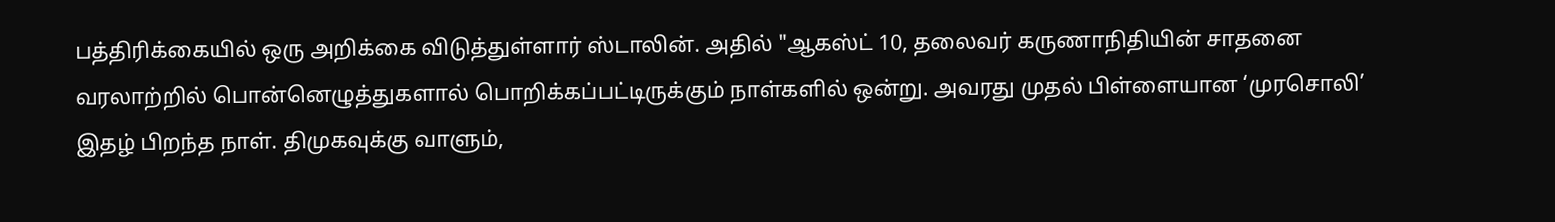பத்திரிக்கையில் ஒரு அறிக்கை விடுத்துள்ளார் ஸ்டாலின். அதில் "ஆகஸ்ட் 10, தலைவர் கருணாநிதியின் சாதனை வரலாற்றில் பொன்னெழுத்துகளால் பொறிக்கப்பட்டிருக்கும் நாள்களில் ஒன்று. அவரது முதல் பிள்ளையான ‘முரசொலி’ இதழ் பிறந்த நாள். திமுகவுக்கு வாளும்,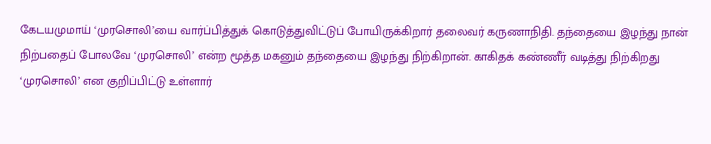கேடயமுமாய் ‘முரசொலி’யை வார்ப்பித்துக் கொடுத்துவிட்டுப் போயிருக்கிறார் தலைவர் கருணாநிதி. தந்தையை இழந்து நான் நிற்பதைப் போலவே ‘முரசொலி’ என்ற மூத்த மகனும் தந்தையை இழந்து நிற்கிறான். காகிதக் கண்ணீர் வடித்து நிற்கிறது ‘முரசொலி’ என குறிப்பிட்டு உள்ளார்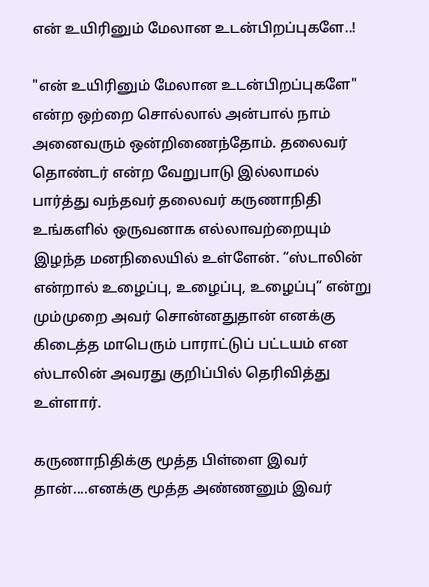என் உயிரினும் மேலான உடன்பிறப்புகளே..!

"என் உயிரினும் மேலான உடன்பிறப்புகளே" என்ற ஒற்றை சொல்லால் அன்பால் நாம் அனைவரும் ஒன்றிணைந்தோம். தலைவர் தொண்டர் என்ற வேறுபாடு இல்லாமல் பார்த்து வந்தவர் தலைவர் கருணாநிதி உங்களில் ஒருவனாக எல்லாவற்றையும் இழந்த மனநிலையில் உள்ளேன். “ஸ்டாலின் என்றால் உழைப்பு, உழைப்பு, உழைப்பு” என்று மும்முறை அவர் சொன்னதுதான் எனக்கு கிடைத்த மாபெரும் பாராட்டுப் பட்டயம் என ஸ்டாலின் அவரது குறிப்பில் தெரிவித்து உள்ளார்.

கருணாநிதிக்கு மூத்த பிள்ளை இவர் தான்....எனக்கு மூத்த அண்ணனும் இவர்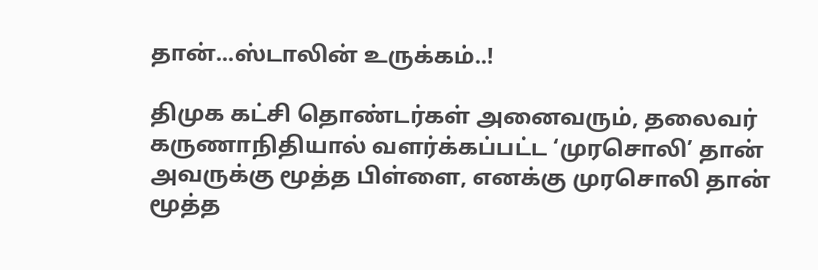தான்...ஸ்டாலின் உருக்கம்..!

திமுக கட்சி தொண்டர்கள் அனைவரும், தலைவர் கருணாநிதியால் வளர்க்கப்பட்ட ‘முரசொலி’ தான் அவருக்கு மூத்த பிள்ளை, எனக்கு முரசொலி தான் மூத்த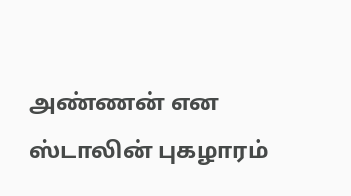அண்ணன் என ஸ்டாலின் புகழாரம்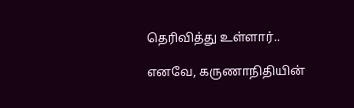தெரிவித்து உள்ளார்..

எனவே, கருணாநிதியின்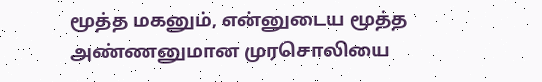மூத்த மகனும், என்னுடைய மூத்த அண்ணனுமான முரசொலியை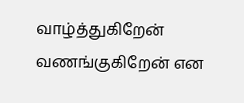வாழ்த்துகிறேன் வணங்குகிறேன் என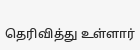தெரிவித்து உள்ளார்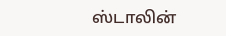ஸ்டாலின்